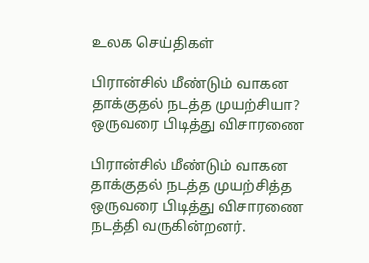உலக செய்திகள்

பிரான்சில் மீண்டும் வாகன தாக்குதல் நடத்த முயற்சியா? ஒருவரை பிடித்து விசாரணை

பிரான்சில் மீண்டும் வாகன தாக்குதல் நடத்த முயற்சித்த ஒருவரை பிடித்து விசாரணை நடத்தி வருகின்றனர்.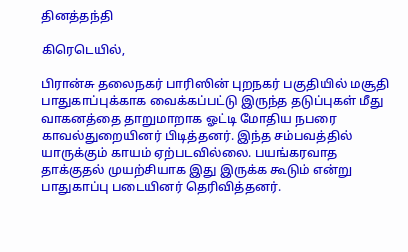தினத்தந்தி

கிரெடெயில்,

பிரான்சு தலைநகர் பாரிஸின் புறநகர் பகுதியில் மசூதி பாதுகாப்புக்காக வைக்கப்பட்டு இருந்த தடுப்புகள் மீது வாகனத்தை தாறுமாறாக ஓட்டி மோதிய நபரை காவல்துறையினர் பிடித்தனர். இந்த சம்பவத்தில் யாருக்கும் காயம் ஏற்படவில்லை. பயங்கரவாத தாக்குதல் முயற்சியாக இது இருக்க கூடும் என்று பாதுகாப்பு படையினர் தெரிவித்தனர்.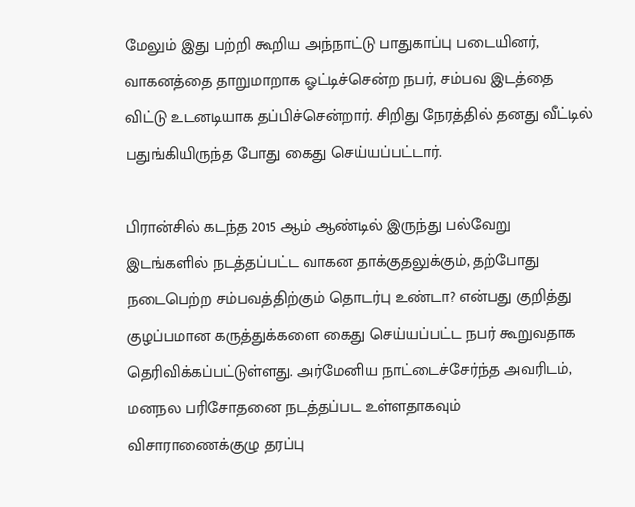மேலும் இது பற்றி கூறிய அந்நாட்டு பாதுகாப்பு படையினர், வாகனத்தை தாறுமாறாக ஓட்டிச்சென்ற நபர், சம்பவ இடத்தை விட்டு உடனடியாக தப்பிச்சென்றார். சிறிது நேரத்தில் தனது வீட்டில் பதுங்கியிருந்த போது கைது செய்யப்பட்டார்.

பிரான்சில் கடந்த 2015 ஆம் ஆண்டில் இருந்து பல்வேறு இடங்களில் நடத்தப்பட்ட வாகன தாக்குதலுக்கும், தற்போது நடைபெற்ற சம்பவத்திற்கும் தொடர்பு உண்டா? என்பது குறித்து குழப்பமான கருத்துக்களை கைது செய்யப்பட்ட நபர் கூறுவதாக தெரிவிக்கப்பட்டுள்ளது. அர்மேனிய நாட்டைச்சேர்ந்த அவரிடம், மனநல பரிசோதனை நடத்தப்பட உள்ளதாகவும் விசாராணைக்குழு தரப்பு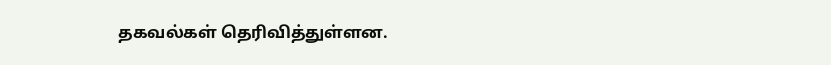தகவல்கள் தெரிவித்துள்ளன.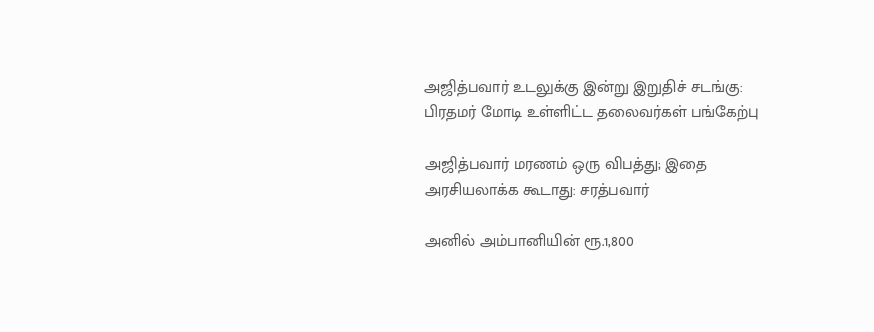அஜித்பவார் உடலுக்கு இன்று இறுதிச் சடங்கு: பிரதமர் மோடி உள்ளிட்ட தலைவர்கள் பங்கேற்பு

அஜித்பவார் மரணம் ஒரு விபத்து; இதை அரசியலாக்க கூடாது: சரத்பவார்

அனில் அம்பானியின் ரூ.1,800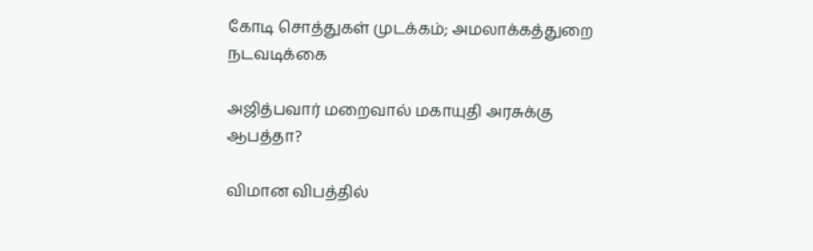கோடி சொத்துகள் முடக்கம்; அமலாக்கத்துறை நடவடிக்கை

அஜித்பவார் மறைவால் மகாயுதி அரசுக்கு ஆபத்தா?

விமான விபத்தில்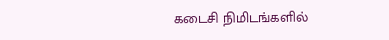கடைசி நிமிடங்களில்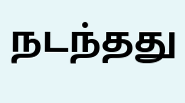நடந்தது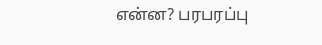என்ன? பரபரப்பு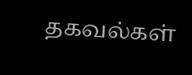தகவல்கள்